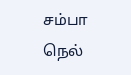சம்பா நெல்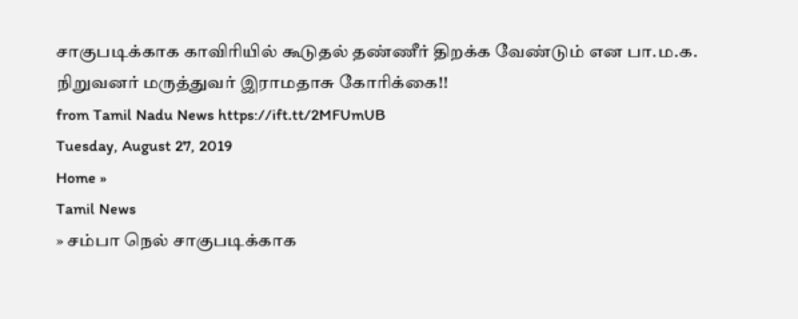சாகுபடிக்காக காவிரியில் கூடுதல் தண்ணீர் திறக்க வேண்டும் என பா.ம.க. நிறுவனர் மருத்துவர் இராமதாசு கோரிக்கை!!
from Tamil Nadu News https://ift.tt/2MFUmUB
Tuesday, August 27, 2019
Home »
Tamil News
» சம்பா நெல் சாகுபடிக்காக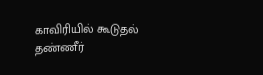காவிரியில் கூடுதல் தண்ணீர்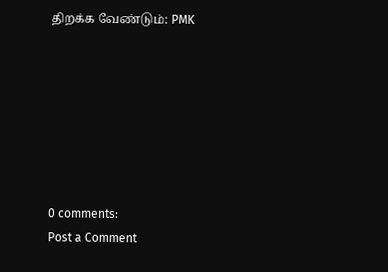திறக்க வேண்டும்: PMK







0 comments:
Post a Comment